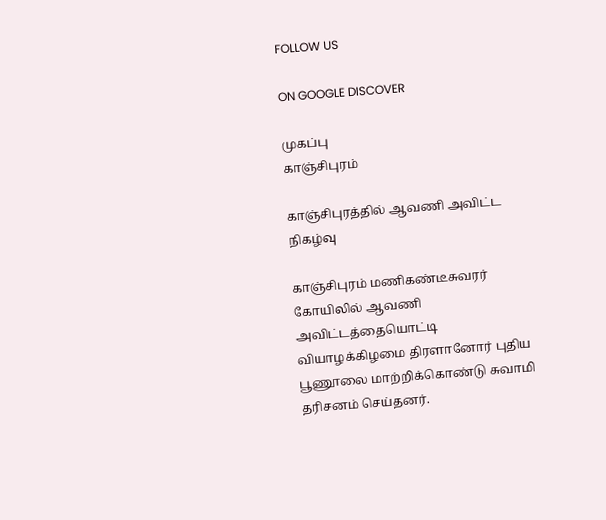FOLLOW US

ON GOOGLE DISCOVER

முகப்பு
காஞ்சிபுரம்

காஞ்சிபுரத்தில் ஆவணி அவிட்ட நிகழ்வு

காஞ்சிபுரம் மணிகண்டீசுவரர் கோயிலில் ஆவணி அவிட்டத்தையொட்டி வியாழக்கிழமை திரளானோர் புதிய பூணூலை மாற்றிக்கொண்டு சுவாமி தரிசனம் செய்தனர்.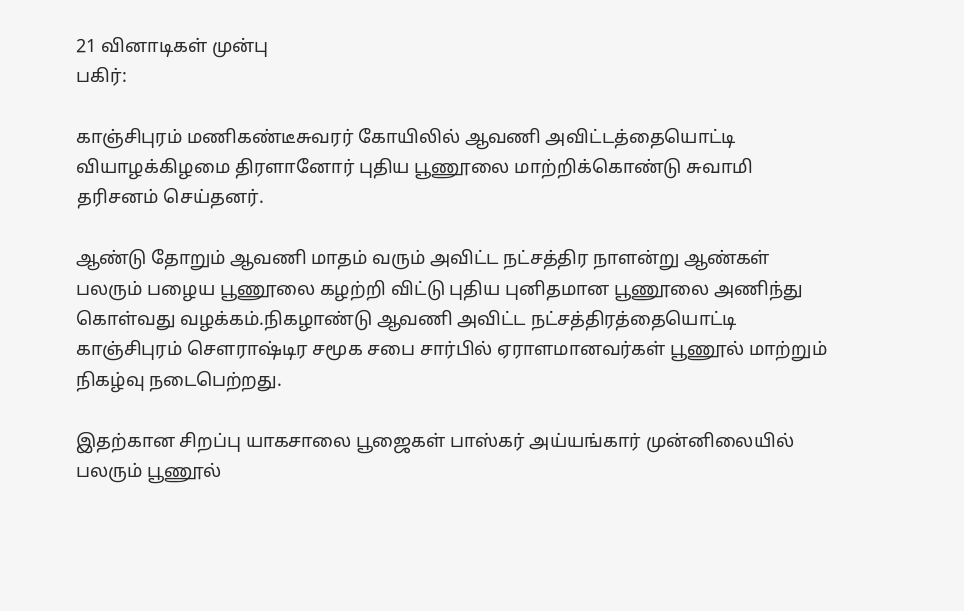21 வினாடிகள் முன்பு
பகிர்:

காஞ்சிபுரம் மணிகண்டீசுவரர் கோயிலில் ஆவணி அவிட்டத்தையொட்டி வியாழக்கிழமை திரளானோர் புதிய பூணூலை மாற்றிக்கொண்டு சுவாமி தரிசனம் செய்தனர்.

ஆண்டு தோறும் ஆவணி மாதம் வரும் அவிட்ட நட்சத்திர நாளன்று ஆண்கள் பலரும் பழைய பூணூலை கழற்றி விட்டு புதிய புனிதமான பூணூலை அணிந்து கொள்வது வழக்கம்.நிகழாண்டு ஆவணி அவிட்ட நட்சத்திரத்தையொட்டி காஞ்சிபுரம் செளராஷ்டிர சமூக சபை சார்பில் ஏராளமானவர்கள் பூணூல் மாற்றும் நிகழ்வு நடைபெற்றது.

இதற்கான சிறப்பு யாகசாலை பூஜைகள் பாஸ்கர் அய்யங்கார் முன்னிலையில் பலரும் பூணூல்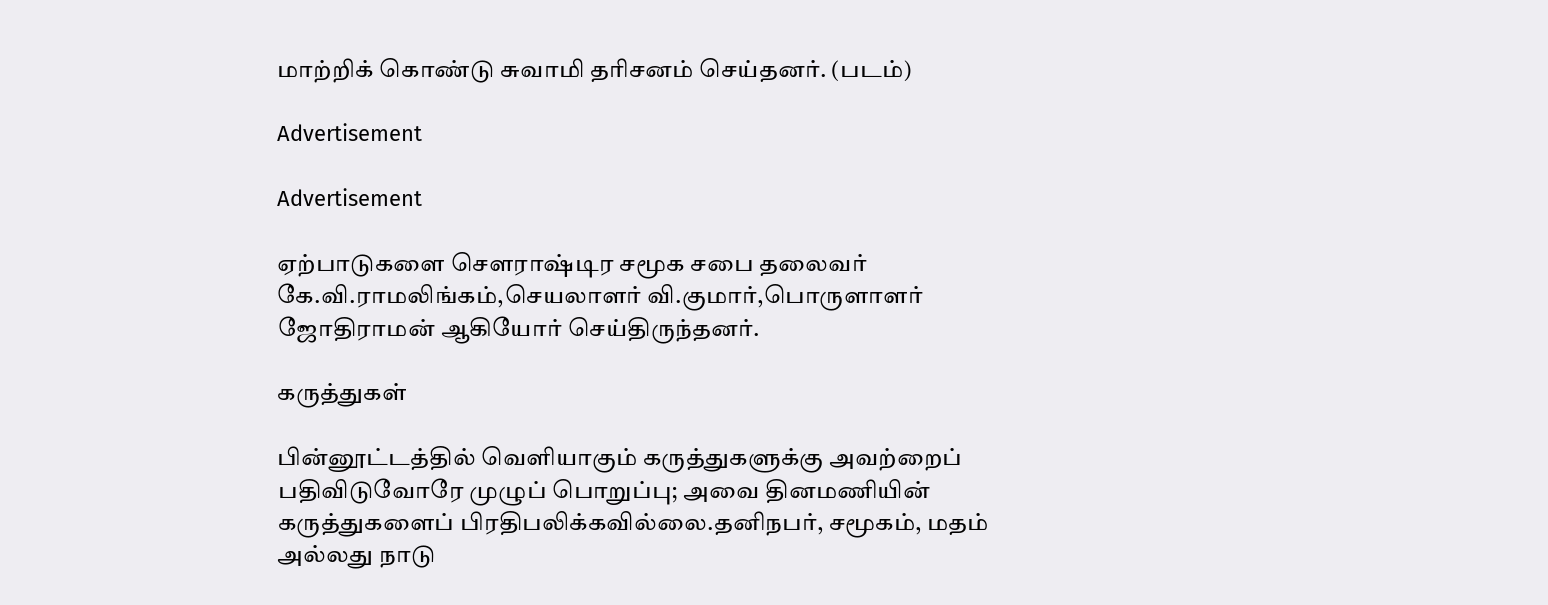மாற்றிக் கொண்டு சுவாமி தரிசனம் செய்தனர். (படம்)

Advertisement

Advertisement

ஏற்பாடுகளை செளராஷ்டிர சமூக சபை தலைவர் கே.வி.ராமலிங்கம்,செயலாளர் வி.குமார்,பொருளாளர் ஜோதிராமன் ஆகியோர் செய்திருந்தனர்.

கருத்துகள்

பின்னூட்டத்தில் வெளியாகும் கருத்துகளுக்கு அவற்றைப் பதிவிடுவோரே முழுப் பொறுப்பு; அவை தினமணியின் கருத்துகளைப் பிரதிபலிக்கவில்லை.தனிநபர், சமூகம், மதம் அல்லது நாடு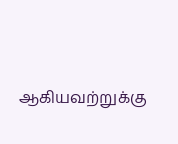ஆகியவற்றுக்கு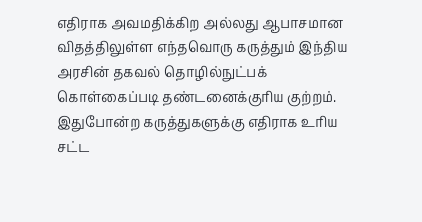எதிராக அவமதிக்கிற அல்லது ஆபாசமான விதத்திலுள்ள எந்தவொரு கருத்தும் இந்திய அரசின் தகவல் தொழில்நுட்பக் கொள்கைப்படி தண்டனைக்குரிய குற்றம். இதுபோன்ற கருத்துகளுக்கு எதிராக உரிய சட்ட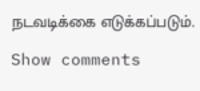நடவடிக்கை எடுக்கப்படும்.

Show comments